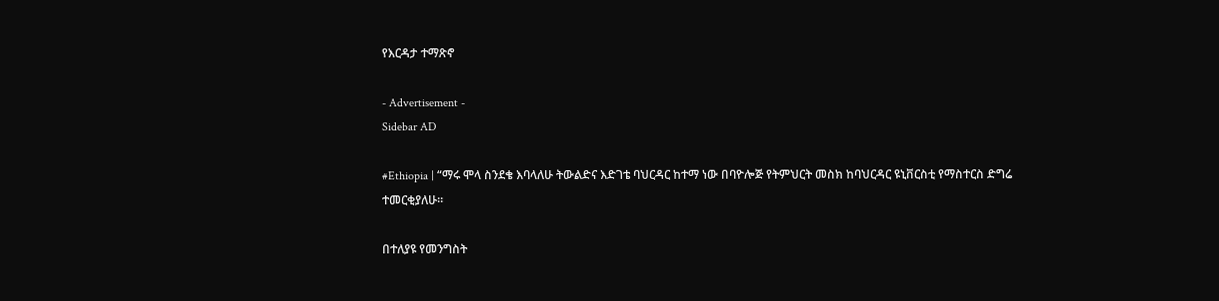የእርዳታ ተማጽኖ

- Advertisement -
Sidebar AD

#Ethiopia | “ማሩ ሞላ ስንደቄ እባላለሁ ትውልድና እድገቴ ባህርዳር ከተማ ነው በባዮሎጅ የትምህርት መስክ ከባህርዳር ዩኒቨርስቲ የማስተርስ ድግሬ ተመርቂያለሁ።

በተለያዩ የመንግስት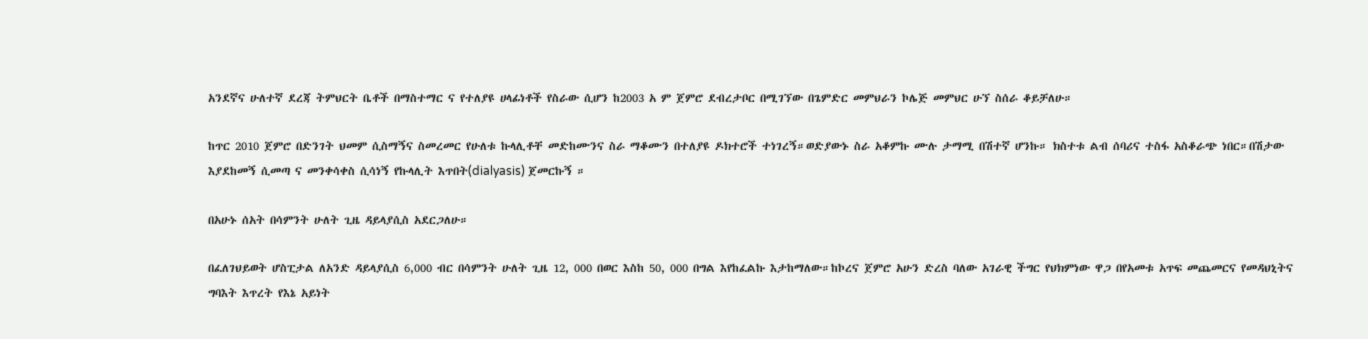አንደኛና ሁለተኛ ደረጃ ትምህርት ቤቶች በማስተማር ና የተለያዩ ሀላፊነቶች የስራው ሲሆን ከ2003 አ ም ጀምሮ ደብረታቦር በሚገኘው በጌምድር መምህራን ኮሌጅ መምህር ሁኘ ስሰራ ቆይቻለሁ።

ከጥር 2010 ጀምሮ በድንገት ህመም ሲስማኝና ስመረመር የሁለቱ ኩላሊቶቸ መድከሙንና ስራ ማቆሙን በተለያዩ ዶክተሮች ተነገረኝ።ወድያውኑ ስራ አቆምኩ ሙሉ ታማሚ በሽተኛ ሆንኩ። ክስተቱ ልብ ሰባሪና ተስፋ አስቆራጭ ነበር።በሽታው እያደከመኝ ሲመጣ ና መንቀሳቀስ ሲሳነኝ የኩላሊት እጥበት(dialyasis) ጀመርኩኝ ።

በአሁኑ ሰአት በሳምንት ሁለት ጊዜ ዳይላያሲስ አደርጋለሁ።

በፈለገህይወት ሆስፒታል ለአንድ ዳይላያሲስ 6,000 ብር በሳምንት ሁለት ጊዜ 12, 000 በወር እስከ 50, 000 በግል እየከፈልኩ እታከማለው።ከኮረና ጀምሮ አሁን ድረስ ባለው አገራዊ ችግር የህክምነው ዋጋ በየአመቱ አጥፍ መጨመርና የመዳህኒትና ግባእት እጥረት የእኔ አይነት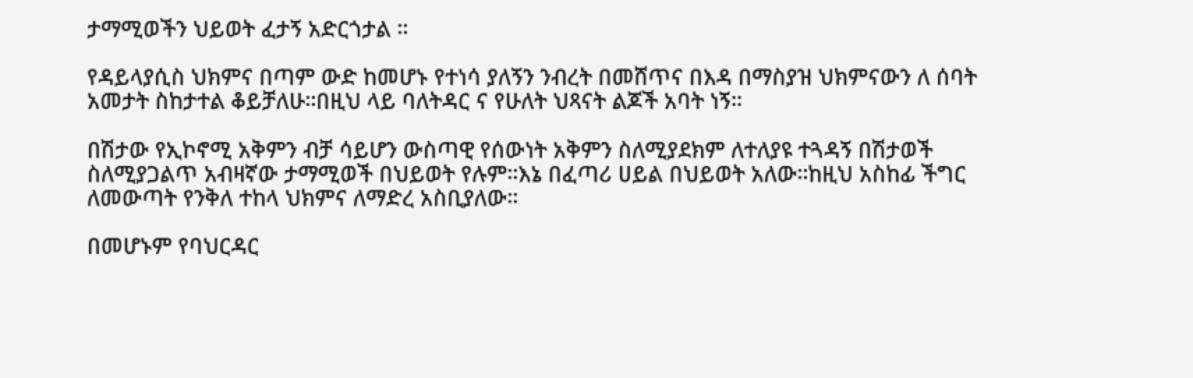ታማሚወችን ህይወት ፈታኝ አድርጎታል ።

የዳይላያሲስ ህክምና በጣም ውድ ከመሆኑ የተነሳ ያለኝን ንብረት በመሸጥና በእዳ በማስያዝ ህክምናውን ለ ሰባት አመታት ስከታተል ቆይቻለሁ።በዚህ ላይ ባለትዳር ና የሁለት ህጻናት ልጆች አባት ነኝ።

በሽታው የኢኮኖሚ አቅምን ብቻ ሳይሆን ውስጣዊ የሰውነት አቅምን ስለሚያደክም ለተለያዩ ተጓዳኝ በሽታወች ስለሚያጋልጥ አብዛኛው ታማሚወች በህይወት የሉም።እኔ በፈጣሪ ሀይል በህይወት አለው።ከዚህ አስከፊ ችግር ለመውጣት የንቅለ ተከላ ህክምና ለማድረ አስቢያለው።

በመሆኑም የባህርዳር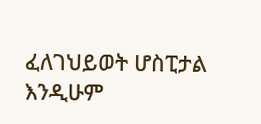ፈለገህይወት ሆስፒታል እንዲሁም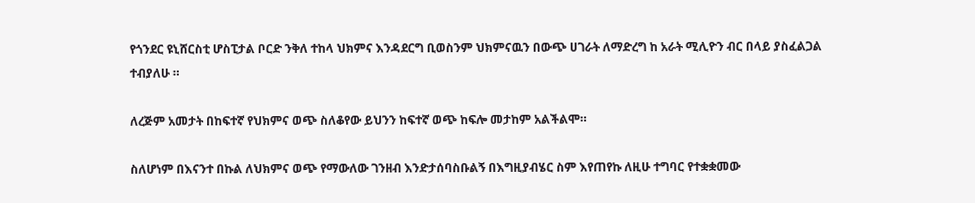የጎንደር ዩኒሸርስቲ ሆስፒታል ቦርድ ንቅለ ተከላ ህክምና እንዳደርግ ቢወስንም ህክምናዉን በውጭ ሀገራት ለማድረግ ከ አራት ሚሊዮን ብር በላይ ያስፈልጋል ተብያለሁ ።

ለረጅም አመታት በከፍተኛ የህክምና ወጭ ስለቆየው ይህንን ከፍተኛ ወጭ ከፍሎ መታከም አልችልሞ።

ስለሆነም በእናንተ በኩል ለህክምና ወጭ የማውለው ገንዘብ እንድታሰባስቡልኝ በእግዚያብሄር ስም እየጠየኩ ለዚሁ ተግባር የተቋቋመው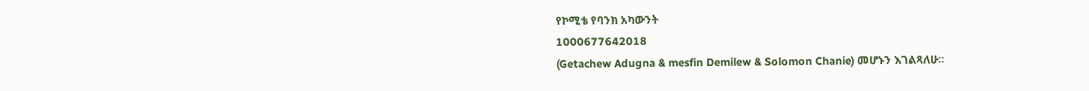የኮሚቴ የባንክ አካውንት
1000677642018
(Getachew Adugna & mesfin Demilew & Solomon Chanie) መሆኑን እገልጻለሁ።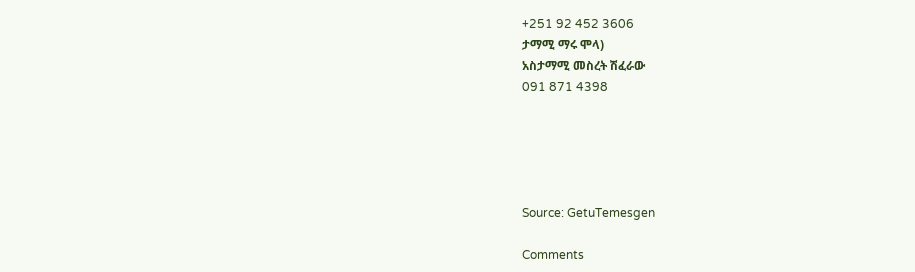+251 92 452 3606
ታማሚ ማሩ ሞላ)
አስታማሚ መስረት ሽፈራው
091 871 4398





Source: GetuTemesgen

Comments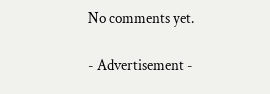No comments yet.

- Advertisement -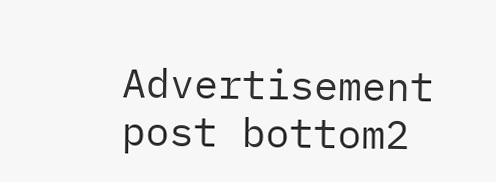Advertisement post bottom2